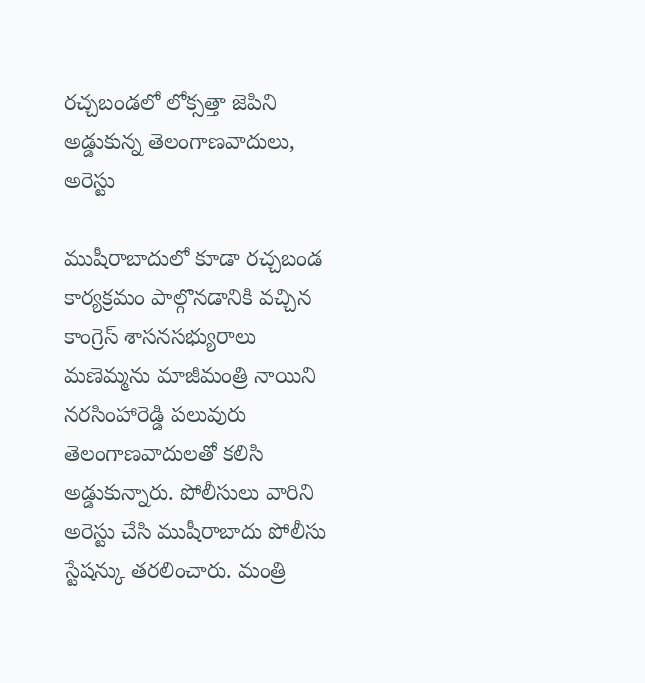రచ్చబండలో లోక్సత్తా జెపిని అడ్డుకున్న తెలంగాణవాదులు, అరెస్టు

ముషీరాబాదులో కూడా రచ్చబండ కార్యక్రమం పాల్గొనడానికి వచ్చిన కాంగ్రెస్ శాసనసభ్యురాలు మణెమ్మను మాజీమంత్రి నాయిని నరసింహారెడ్డి పలువురు తెలంగాణవాదులతో కలిసి అడ్డుకున్నారు. పోలీసులు వారిని అరెస్టు చేసి ముషీరాబాదు పోలీసు స్టేషన్కు తరలించారు. మంత్రి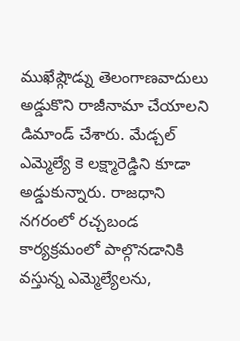ముఖేష్గౌడ్ను తెలంగాణవాదులు అడ్డుకొని రాజీనామా చేయాలని డిమాండ్ చేశారు. మేడ్చల్ ఎమ్మెల్యే కె లక్ష్మారెడ్డిని కూడా అడ్డుకున్నారు. రాజధాని నగరంలో రచ్చబండ కార్యక్రమంలో పాల్గొనడానికి వస్తున్న ఎమ్మెల్యేలను,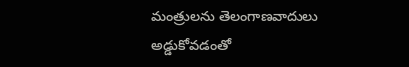మంత్రులను తెలంగాణవాదులు అడ్డుకోవడంతో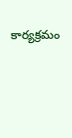కార్యక్రమం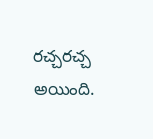రచ్చరచ్చ అయింది.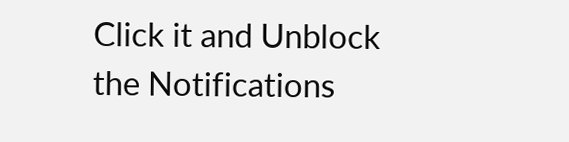Click it and Unblock the Notifications